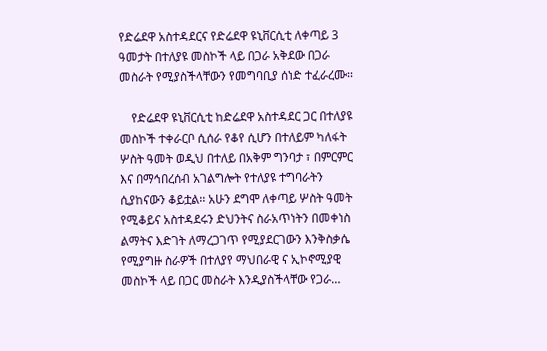የድሬደዋ አስተዳደርና የድሬደዋ ዩኒቨርሲቲ ለቀጣይ 3 ዓመታት በተለያዩ መስኮች ላይ በጋራ አቅደው በጋራ መስራት የሚያስችላቸውን የመግባቢያ ሰነድ ተፈራረሙ፡፡

    የድሬደዋ ዩኒቨርሲቲ ከድሬደዋ አስተዳደር ጋር በተለያዩ መስኮች ተቀራርቦ ሲሰራ የቆየ ሲሆን በተለይም ካለፋት ሦስት ዓመት ወዲህ በተለይ በአቅም ግንባታ ፣ በምርምር እና በማኅበረሰብ አገልግሎት የተለያዩ ተግባራትን ሲያከናውን ቆይቷል፡፡ አሁን ደግሞ ለቀጣይ ሦስት ዓመት የሚቆይና አስተዳደሩን ድህንትና ስራአጥነትን በመቀነስ ልማትና እድገት ለማረጋገጥ የሚያደርገውን እንቅስቃሴ የሚያግዙ ስራዎች በተለያየ ማህበራዊ ና ኢኮኖሚያዊ መስኮች ላይ በጋር መስራት እንዲያስችላቸው የጋራ…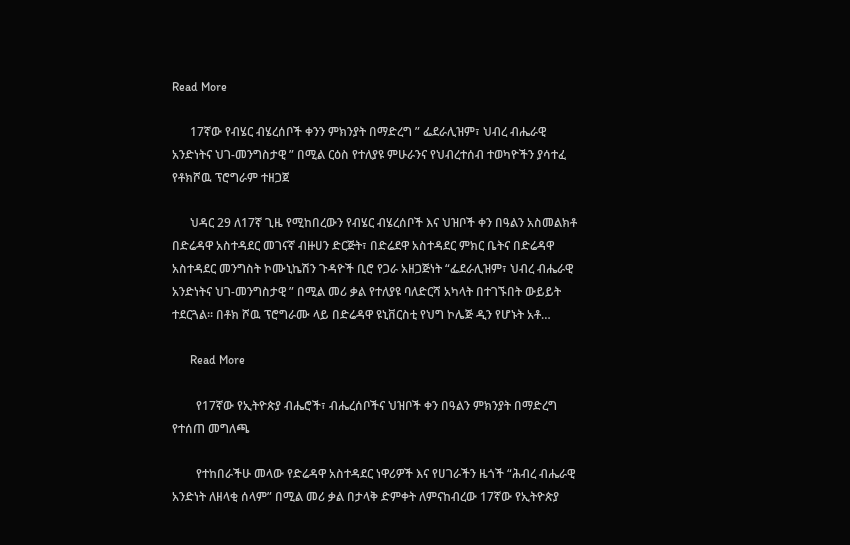Read More

      17ኛው የብሄር ብሄረሰቦች ቀንን ምክንያት በማድረግ ” ፌደራሊዝም፣ ህብረ ብሔራዊ አንድነትና ህገ-መንግስታዊ ” በሚል ርዕስ የተለያዩ ምሁራንና የህብረተሰብ ተወካዮችን ያሳተፈ የቶክሾዉ ፕሮግራም ተዘጋጀ

      ህዳር 29 ለ17ኛ ጊዜ የሚከበረውን የብሄር ብሄረሰቦች እና ህዝቦች ቀን በዓልን አስመልክቶ በድሬዳዋ አስተዳደር መገናኛ ብዙሀን ድርጅት፣ በድሬደዋ አስተዳደር ምክር ቤትና በድሬዳዋ አስተዳደር መንግስት ኮሙኒኬሽን ጉዳዮች ቢሮ የጋራ አዘጋጅነት “ፌደራሊዝም፣ ህብረ ብሔራዊ አንድነትና ህገ-መንግስታዊ ” በሚል መሪ ቃል የተለያዩ ባለድርሻ አካላት በተገኙበት ውይይት ተደርጓል። በቶክ ሾዉ ፕሮግራሙ ላይ በድሬዳዋ ዩኒቨርስቲ የህግ ኮሌጅ ዲን የሆኑት አቶ…

      Read More

        የ17ኛው የኢትዮጵያ ብሔሮች፣ ብሔረሰቦችና ህዝቦች ቀን በዓልን ምክንያት በማድረግ የተሰጠ መግለጫ

        የተከበራችሁ መላው የድሬዳዋ አስተዳደር ነዋሪዎች እና የሀገራችን ዜጎች “ሕብረ ብሔራዊ አንድነት ለዘላቂ ሰላም” በሚል መሪ ቃል በታላቅ ድምቀት ለምናከብረው 17ኛው የኢትዮጵያ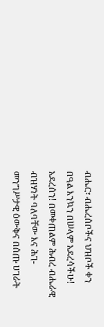ብሔር፣ ብሔረሰቦችና ህዝቦች ቀን በዓል እንኳን በሠላም አደረሳችሁ! አደረሰን! በመቀጠልም ሕብረ ብሔራዊ ብዝሃነት ባለባቸው እና ሕገ-መንግሥታዊ ዕውቅና በሰጡ ሀገራት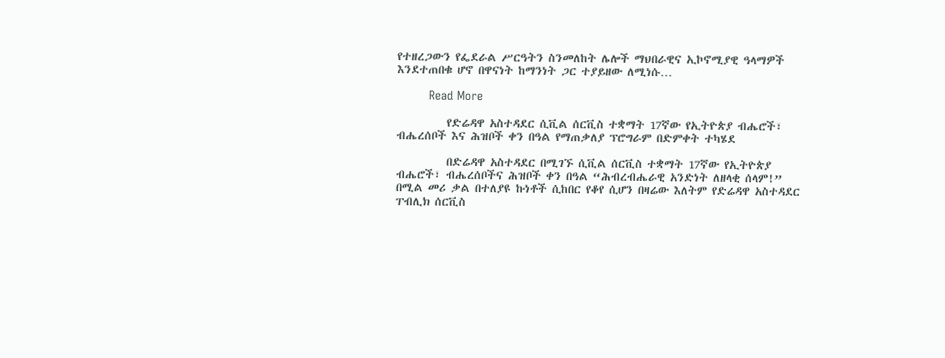የተዘረጋውን የፌደራል ሥርዓትን ስንመለከት ሌሎች ማህበራዊና ኢኮኖሚያዊ ዓላማዎች እንደተጠበቁ ሆኖ በዋናነት ከማንነት ጋር ተያይዘው ለሚነሱ…

        Read More

          የድሬዳዋ አስተዳደር ሲቪል ሰርቪስ ተቋማት 17ኛው የኢትዮጵያ ብሔሮች፣ ብሔረሰቦች እና ሕዝቦች ቀን በዓል የማጠቃለያ ፕሮግራም በድምቀት ተካሄደ

          በድሬዳዋ አስተዳደር በሚገኙ ሲቪል ሰርቪስ ተቋማት 17ኛው የኢትዮጵያ ብሔሮች፣ ብሔረሰቦችና ሕዝቦች ቀን በዓል “ሕብረብሔራዊ አንድነት ለዘላቂ ሰላም!” በሚል መሪ ቃል በተለያዩ ኩነቶች ሲከበር የቆየ ሲሆን በዛሬው እለትም የድሬዳዋ አስተዳደር ፐብሊክ ሰርቪስ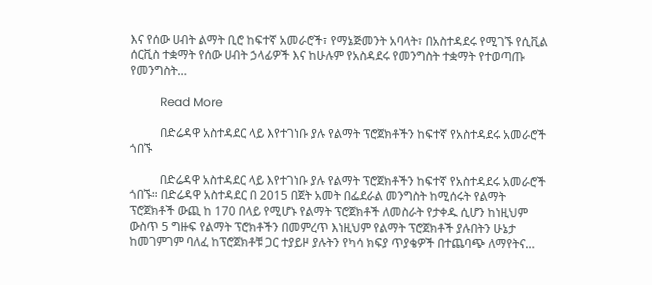እና የሰው ሀብት ልማት ቢሮ ከፍተኛ አመራሮች፣ የማኔጅመንት አባላት፣ በአስተዳደሩ የሚገኙ የሲቪል ሰርቪስ ተቋማት የሰው ሀብት ኃላፊዎች እና ከሁሉም የአስዳደሩ የመንግስት ተቋማት የተወጣጡ የመንግስት…

          Read More

          በድሬዳዋ አስተዳደር ላይ እየተገነቡ ያሉ የልማት ፕሮጀክቶችን ከፍተኛ የአስተዳደሩ አመራሮች ጎበኙ

          በድሬዳዋ አስተዳደር ላይ እየተገነቡ ያሉ የልማት ፕሮጀክቶችን ከፍተኛ የአስተዳደሩ አመራሮች ጎበኙ። በድሬዳዋ አስተዳደር በ 2015 በጀት አመት በፌደራል መንግስት ከሚሰሩት የልማት ፕሮጀክቶች ውጪ ከ 170 በላይ የሚሆኑ የልማት ፕሮጀክቶች ለመስራት የታቀዱ ሲሆን ከነዚህም ውስጥ 5 ግዙፍ የልማት ፕሮክቶችን በመምረጥ እነዚህም የልማት ፕሮጀክቶች ያሉበትን ሁኔታ ከመገምገም ባለፈ ከፕሮጀክቶቹ ጋር ተያይዞ ያሉትን የካሳ ክፍያ ጥያቄዎች በተጨባጭ ለማየትና…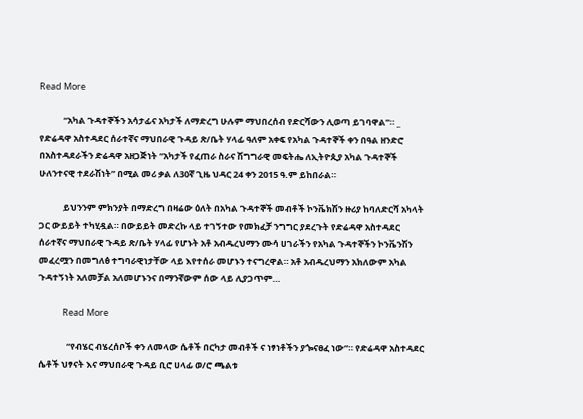Read More

            “አካል ጉዳተኞችን አሳታፊና አካታች ለማድረግ ሁሉም ማህበረሰብ የድርሻውን ሊወጣ ይገባዋል”። _ የድሬዳዋ አስተዳደር ሰራተኛና ማህበራዊ ጉዳይ ጽ/ቤት ሃላፊ ዓለም አቀፍ የአካል ጉዳተኞች ቀን በዓል ዘንድሮ በአስተዳደራችን ድሬዳዋ አዘጋጅነት “አካታች የፈጠራ ስራና ሽግግራዊ መፍትሔ ለኢትዮጲያ አካል ጉዳተኞች ሁለንተናዊ ተደራሽነት” በሚል መሪ ቃል ለ30ኛ ጊዜ ህዳር 24 ቀን 2015 ዓ.ም ይከበራል።

            ይህንንም ምክንያት በማድረግ በዛሬው ዕለት በአካል ጉዳተኞች መብቶች ኮንቬክሽን ዙሪያ ከባለድርሻ አካላት ጋር ውይይት ተካሂዷል። በውይይት መድረኩ ላይ ተገኝተው የመክፈቻ ንግግር ያደረጉት የድሬዳዋ አስተዳደር ሰራተኛና ማህበራዊ ጉዳይ ጽ/ቤት ሃላፊ የሆኑት አቶ አብዱረህማን ሙሳ ሀገራችን የአካል ጉዳተኞችን ኮንቬንሽን መፈረሟን በመግለፅ ተግባራዊነታቸው ላይ እየተሰራ መሆኑን ተናግረዋል። አቶ አብዱረህማን አክለውም አካል ጉዳተኝነት አለመቻል አለመሆኑንና በማንኛውም ሰው ላይ ሊያጋጥም…

            Read More

              “የብሄር ብሄረሰቦች ቀን ለመላው ሴቶች በርካታ መብቶች ና ነፃነቶችን ያጐናፀፈ ነው”። የድሬዳዋ አስተዳደር ሴቶች ህፃናት እና ማህበራዊ ጉዳይ ቢሮ ሀላፊ ወ/ሮ ጫልቱ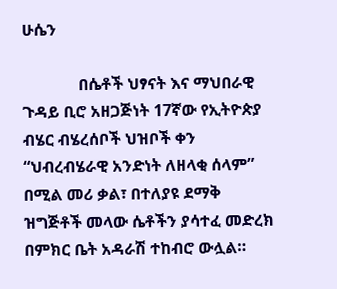ሁሴን

              በሴቶች ህፃናት እና ማህበራዊ ጉዳይ ቢሮ አዘጋጅነት 17ኛው የኢትዮጵያ ብሄር ብሄረሰቦች ህዝቦች ቀን “ህብረብሄራዊ አንድነት ለዘላቂ ሰላም” በሚል መሪ ቃል፣ በተለያዩ ደማቅ ዝግጅቶች መላው ሴቶችን ያሳተፈ መድረክ በምክር ቤት አዳራሽ ተከብሮ ውሏል።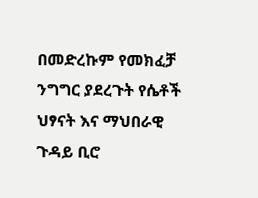በመድረኩም የመክፈቻ ንግግር ያደረጉት የሴቶች ህፃናት እና ማህበራዊ ጉዳይ ቢሮ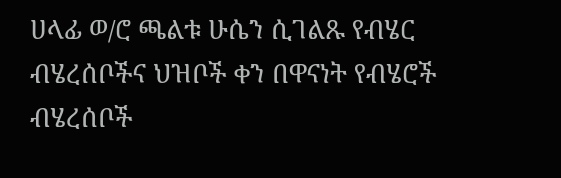ሀላፊ ወ/ሮ ጫልቱ ሁሴን ሲገልጹ የብሄር ብሄረሰቦችና ህዝቦች ቀን በዋናነት የብሄሮች ብሄረሰቦች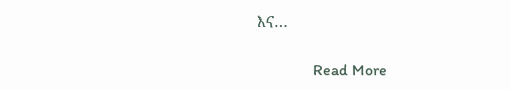እና…

              Read More